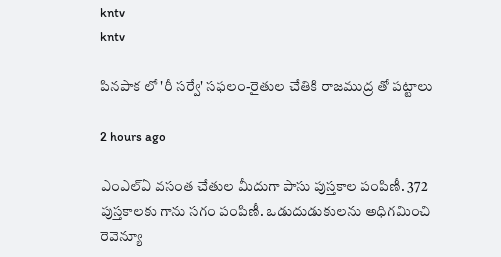kntv
kntv

పినపాక లో 'రీ సర్వే' సఫలం-రైతుల చేతికి రాజముద్ర తో పట్టాలు

2 hours ago

ఎంఎల్ఏ వసంత చేతుల మీదుగా పాసు పుస్తకాల పంపిణీ. 372 పుస్తకాలకు గాను సగం పంపిణీ. ఒడుదుడుకులను అధిగమించి రెవెన్యూ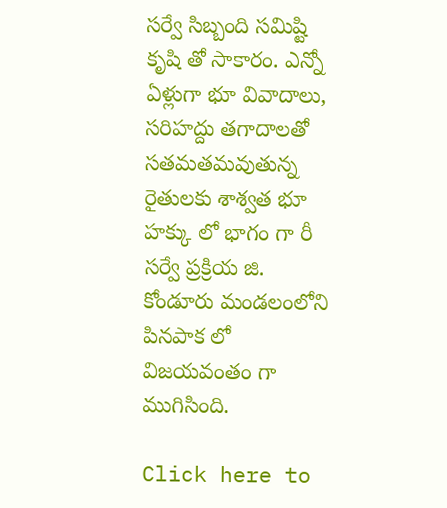సర్వే సిబ్బంది సమిష్టి కృషి తో సాకారం. ఎన్నో ఏళ్లుగా భూ వివాదాలు, సరిహద్దు తగాదాలతో సతమతమవుతున్న రైతులకు శాశ్వత భూ హక్కు లో భాగం గా రీ సర్వే ప్రక్రియ జి. కోండూరు మండలంలోని పినపాక లో విజయవంతం గా ముగిసింది.

Click here to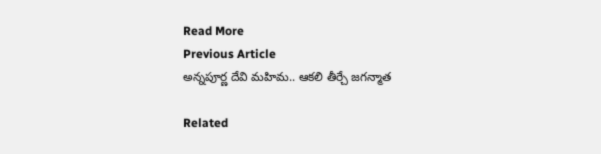Read More
Previous Article
అన్నపూర్ణ దేవి మహిమ.. ఆకలి తీర్చే జగన్మాత

Related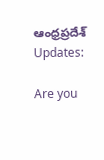ఆంధ్రప్రదేశ్ Updates:

Are you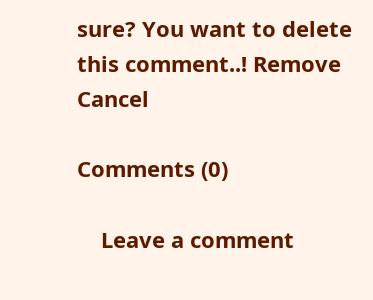sure? You want to delete this comment..! Remove Cancel

Comments (0)

    Leave a comment